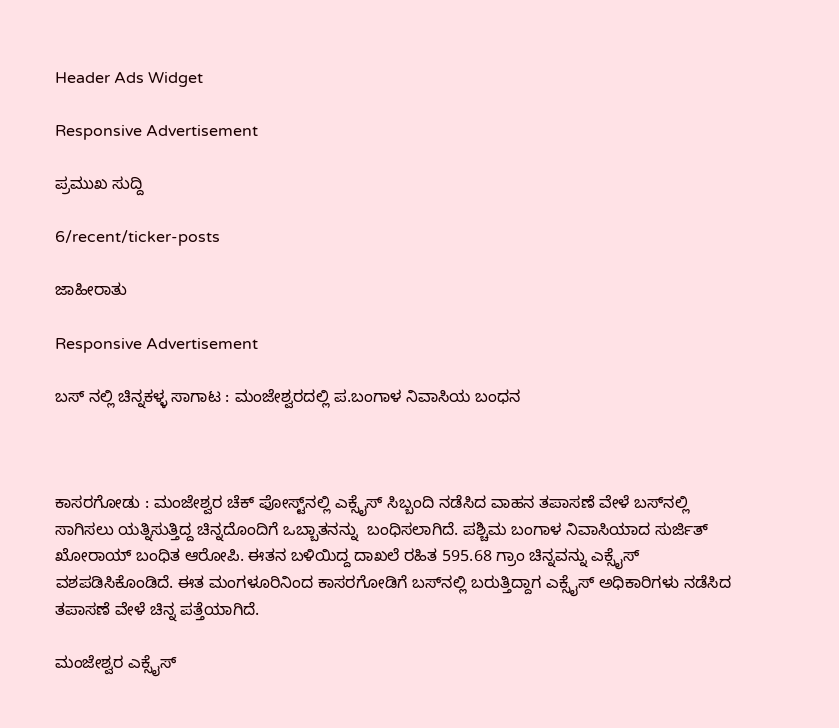Header Ads Widget

Responsive Advertisement

ಪ್ರಮುಖ ಸುದ್ದಿ

6/recent/ticker-posts

ಜಾಹೀರಾತು

Responsive Advertisement

ಬಸ್ ನಲ್ಲಿ ಚಿನ್ನ‌ಕಳ್ಳ ಸಾಗಾಟ : ಮಂಜೇಶ್ವರದಲ್ಲಿ ಪ.ಬಂಗಾಳ ನಿವಾಸಿಯ ಬಂಧನ



ಕಾಸರಗೋಡು : ಮಂಜೇಶ್ವರ ಚೆಕ್ ಪೋಸ್ಟ್‌ನಲ್ಲಿ ಎಕ್ಸೈಸ್ ಸಿಬ್ಬಂದಿ ನಡೆಸಿದ ವಾಹನ ತಪಾಸಣೆ ವೇಳೆ ಬಸ್‌ನಲ್ಲಿ ಸಾಗಿಸಲು ಯತ್ನಿಸುತ್ತಿದ್ದ ಚಿನ್ನದೊಂದಿಗೆ ಒಬ್ಬಾತನನ್ನು  ಬಂಧಿಸಲಾಗಿದೆ. ಪಶ್ಚಿಮ ಬಂಗಾಳ ನಿವಾಸಿಯಾದ ಸುರ್ಜಿತ್ ಖೋರಾಯ್ ಬಂಧಿತ ಆರೋಪಿ. ಈತನ ಬಳಿಯಿದ್ದ ದಾಖಲೆ ರಹಿತ 595.68 ಗ್ರಾಂ ಚಿನ್ನವನ್ನು ಎಕ್ಸೈಸ್ ವಶಪಡಿಸಿಕೊಂಡಿದೆ. ಈತ ಮಂಗಳೂರಿನಿಂದ ಕಾಸರಗೋಡಿಗೆ ಬಸ್‌ನಲ್ಲಿ ಬರುತ್ತಿದ್ದಾಗ ಎಕ್ಸೈಸ್ ಅಧಿಕಾರಿಗಳು ನಡೆಸಿದ ತಪಾಸಣೆ ವೇಳೆ ಚಿನ್ನ ಪತ್ತೆಯಾಗಿದೆ.

ಮಂಜೇಶ್ವರ ಎಕ್ಸೈಸ್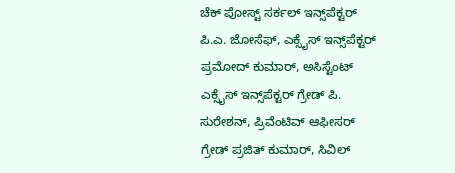ಚೆಕ್ ಪೋಸ್ಟ್ ಸರ್ಕಲ್ ಇನ್ಸ್‌ಪೆಕ್ಟರ್ ಪಿ.ಎ. ಜೋಸೆಫ್, ಎಕ್ಸೈಸ್ ಇನ್ಸ್‌ಪೆಕ್ಟರ್ ಪ್ರಮೋದ್ ಕುಮಾರ್, ಅಸಿಸ್ಟೆಂಟ್ ಎಕ್ಸೈಸ್ ಇನ್ಸ್‌ಪೆಕ್ಟರ್ ಗ್ರೇಡ್ ಪಿ. ಸುರೇಶನ್, ಪ್ರಿವೆಂಟಿವ್ ಆಫೀಸರ್ ಗ್ರೇಡ್ ಪ್ರಜಿತ್ ಕುಮಾರ್, ಸಿವಿಲ್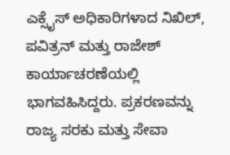ಎಕ್ಸೈಸ್ ಅಧಿಕಾರಿಗಳಾದ ನಿಖಿಲ್, ಪವಿತ್ರನ್ ಮತ್ತು ರಾಜೇಶ್ ಕಾರ್ಯಾಚರಣೆಯಲ್ಲಿ ಭಾಗವಹಿಸಿದ್ದರು. ಪ್ರಕರಣವನ್ನು ರಾಜ್ಯ ಸರಕು ಮತ್ತು ಸೇವಾ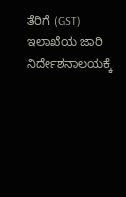ತೆರಿಗೆ (GST) ಇಲಾಖೆಯ ಜಾರಿ ನಿರ್ದೇಶನಾಲಯಕ್ಕೆ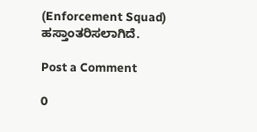(Enforcement Squad) ಹಸ್ತಾಂತರಿಸಲಾಗಿದೆ.

Post a Comment

0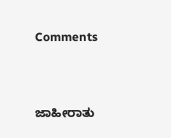Comments



ಜಾಹೀರಾತು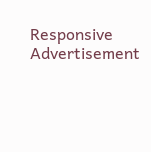Responsive Advertisement